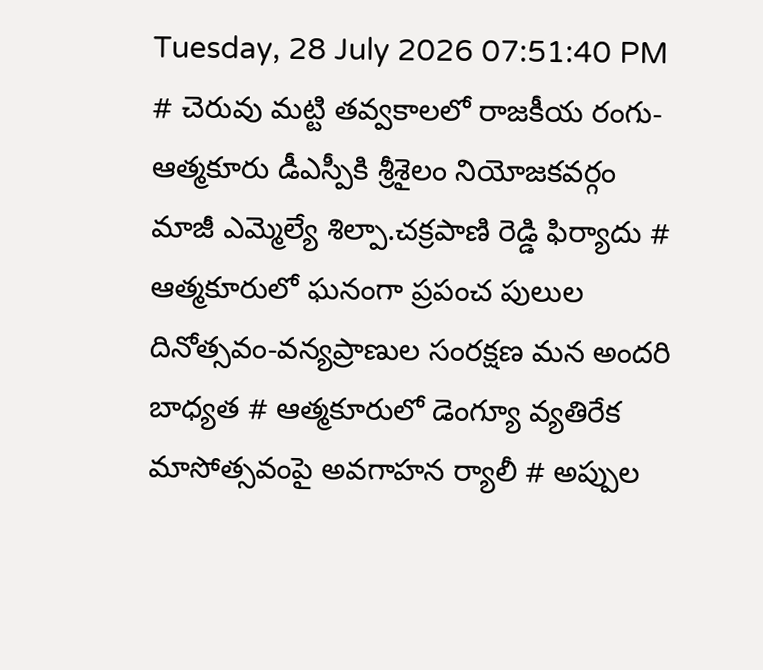Tuesday, 28 July 2026 07:51:40 PM
# చెరువు మట్టి తవ్వకాలలో రాజకీయ రంగు- ఆత్మకూరు డీఎస్పీకి శ్రీశైలం నియోజకవర్గం మాజీ ఎమ్మెల్యే శిల్పా.చక్రపాణి రెడ్డి ఫిర్యాదు # ఆత్మకూరులో ఘనంగా ప్రపంచ పులుల దినోత్సవం-వన్యప్రాణుల సంరక్షణ మన అందరి బాధ్యత # ఆత్మకూరులో డెంగ్యూ వ్యతిరేక మాసోత్సవంపై అవగాహన ర్యాలీ # అప్పుల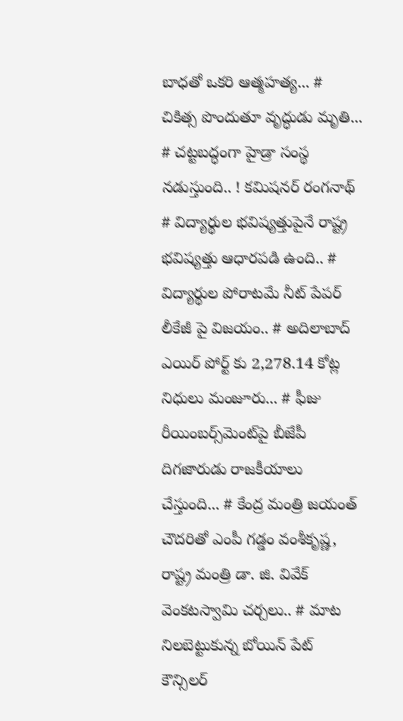బాధతో ఒకరి ఆత్మహత్య... # చికిత్స పొందుతూ వృద్ధుడు మృతి... # చట్టబద్ధంగా హైడ్రా సంస్థ నడుస్తుంది.. ! కమిషనర్ రంగనాథ్‌ # విద్యార్థుల భవిష్యత్తుపైనే రాష్ట్ర భవిష్యత్తు ఆధారపడి ఉంది.. # విద్యార్థుల పోరాటమే నీట్ పేపర్ లీకేజీ పై విజయం.. # అదిలాబాద్ ఎయిర్ పోర్ట్ కు 2,278.14 కోట్ల నిధులు మంజూరు... # ఫీజు రీయింబర్స్‌‌‌‌‌‌‌‌మెంట్‌‌‌‌‌‌‌‌పై బీజేపీ దిగజారుడు రాజకీయాలు చేస్తుంది... # కేంద్ర మంత్రి జయంత్ చౌదరితో ఎంపీ గడ్డం వంశీకృష్ణ, రాష్ట్ర మంత్రి డా. జి. వివేక్ వెంకటస్వామి చర్చలు.. # మాట నిలబెట్టుకున్న బోయిన్ పేట్ కౌన్సిలర్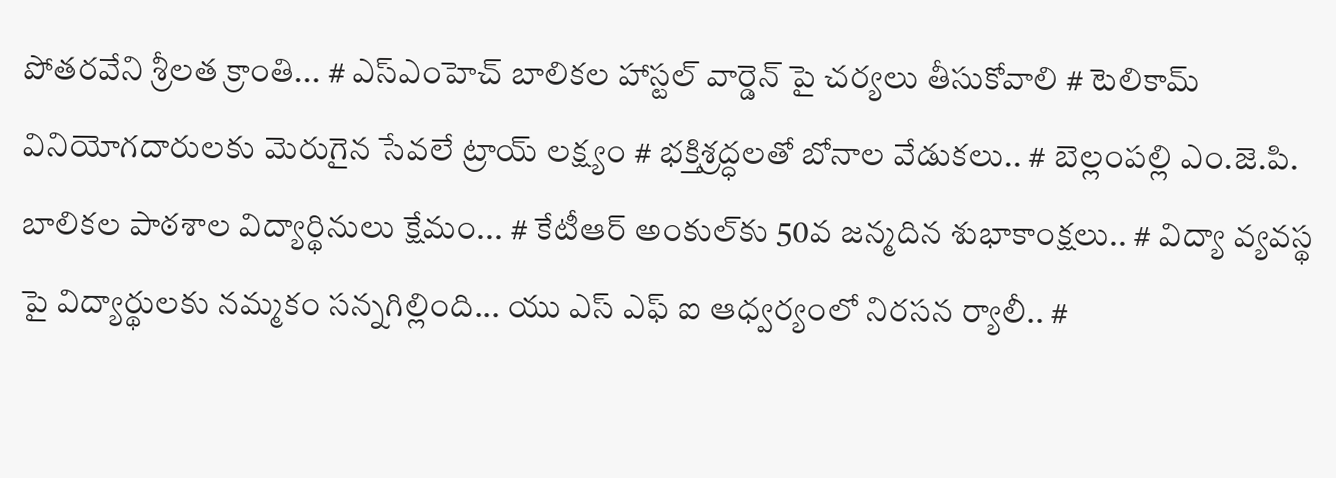పోతరవేని శ్రీలత క్రాంతి... # ఎస్ఎంహెచ్ బాలికల హాస్టల్ వార్డెన్ పై చర్యలు తీసుకోవాలి # టెలికామ్ వినియోగదారులకు మెరుగైన సేవలే ట్రాయ్ లక్ష్యం # భక్తిశ్రద్ధలతో బోనాల వేడుకలు.. # బెల్లంపల్లి ఎం.జె.పి. బాలికల పాఠశాల విద్యార్థినులు క్షేమం... # కేటీఆర్ అంకుల్‌కు 50వ జన్మదిన శుభాకాంక్షలు.. # విద్యా వ్యవస్థ పై విద్యార్థులకు నమ్మకం సన్నగిల్లింది... యు ఎస్ ఎఫ్ ఐ ఆధ్వర్యంలో నిరసన ర్యాలీ.. #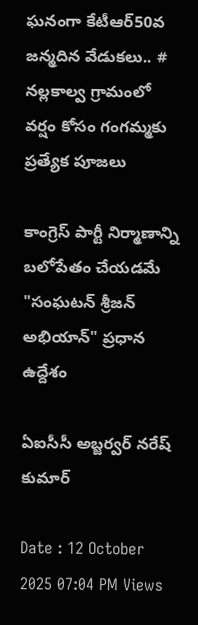ఘనంగా కేటీఆర్50వ జన్మదిన వేడుకలు.. # నల్లకాల్వ గ్రామంలో వర్షం కోసం గంగమ్మకు ప్రత్యేక పూజలు

కాంగ్రెస్ పార్టీ నిర్మాణాన్ని బలోపేతం చేయడమే "సంఘటన్ శ్రీజన్ అభియాన్" ప్రధాన ఉద్దేశం

ఏఐసీసీ అబ్జర్వర్ నరేష్ కుమార్

Date : 12 October 2025 07:04 PM Views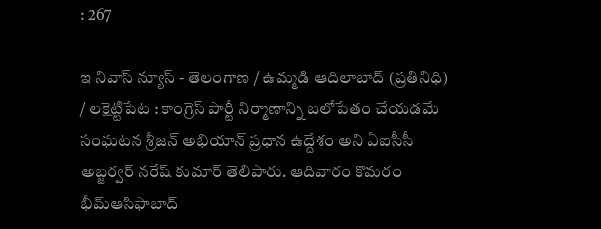: 267

ఇ నివాస్ న్యూస్ - తెలంగాణ / ఉమ్మడి ఆదిలాబాద్ (ప్రతినిధి) / లక్షెట్టిపేట : కాంగ్రెస్ పార్టీ నిర్మాణాన్ని బలోపేతం చేయడమే సంఘటన శ్రీజన్ అభియాన్ ప్రధాన ఉద్దేశం అని ఏఐసీసీ అబ్జర్వర్ నరేష్ కుమార్ తెలిపారు. ఆదివారం కొమరం భీమ్ఆసిఫాబాద్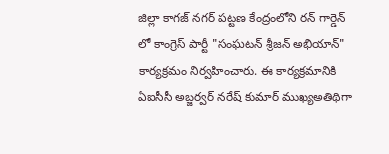జిల్లా కాగజ్ నగర్ పట్టణ కేంద్రంలోని రన్ గార్డెన్ లో కాంగ్రెస్ పార్టీ "సంఘటన్ శ్రీజన్ అభియాన్" కార్యక్రమం నిర్వహించారు. ఈ కార్యక్రమానికి ఏఐసీసీ అబ్జర్వర్ నరేష్ కుమార్ ముఖ్యఅతిథిగా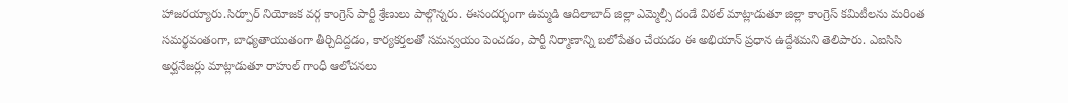హాజరయ్యారు.సిర్పూర్ నియోజక వర్గ కాంగ్రెస్ పార్టీ శ్రేణులు పాల్గొన్నరు. ఈసందర్భంగా ఉమ్మడి ఆదిలాబాద్ జిల్లా ఎమ్మెల్సీ దండే విఠల్ మాట్లాడుతూ జిల్లా కాంగ్రెస్ కమిటీలను మరింత సమర్థవంతంగా, బాధ్యతాయుతంగా తీర్చిదిద్దడం, కార్యకర్తలతో సమన్వయం పెంచడం, పార్టీ నిర్మాణాన్ని బలోపేతం చేయడం ఈ అభియాన్ ప్రధాన ఉద్దేశమని తెలిపారు. ఎఐసిసి అర్ఘనేజర్లు మాట్లాడుతూ రాహుల్ గాంధీ ఆలోచనలు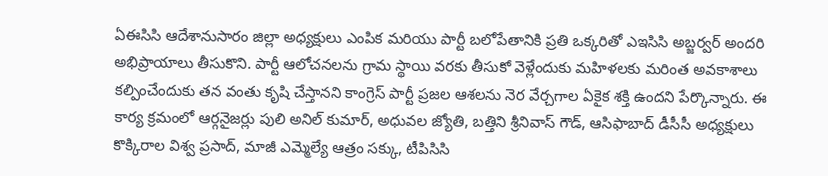ఏఈసిసి ఆదేశానుసారం జిల్లా అధ్యక్షులు ఎంపిక మరియు పార్టీ బలోపేతానికి ప్రతి ఒక్కరితో ఎఇసిసి అబ్జర్వర్ అందరి అభిప్రాయాలు తీసుకొని. పార్టీ ఆలోచనలను గ్రామ స్థాయి వరకు తీసుకో వెళ్లేందుకు మహిళలకు మరింత అవకాశాలు కల్పించేందుకు తన వంతు కృషి చేస్తానని కాంగ్రెస్ పార్టీ ప్రజల ఆశలను నెర వేర్చగాల ఏకైక శక్తి ఉందని పేర్కొన్నారు. ఈ కార్య క్రమంలో ఆర్గనైజర్లు పులి అనిల్ కుమార్, అధువల జ్యోతి, బత్తిని శ్రీనివాస్ గౌడ్, ఆసిఫాబాద్ డీసీసీ అధ్యక్షులు కొక్కిరాల విశ్వ ప్రసాద్, మాజీ ఎమ్మెల్యే ఆత్రం సక్కు, టీపిసిసి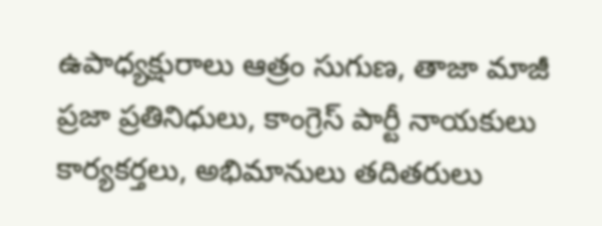ఉపాధ్యక్షురాలు ఆత్రం సుగుణ, తాజా మాజీ ప్రజా ప్రతినిధులు, కాంగ్రెస్ పార్టీ నాయకులు కార్యకర్తలు, అభిమానులు తదితరులు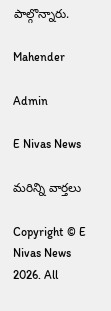పాల్గొన్నారు.

Mahender

Admin

E Nivas News

మరిన్ని వార్తలు

Copyright © E Nivas News 2026. All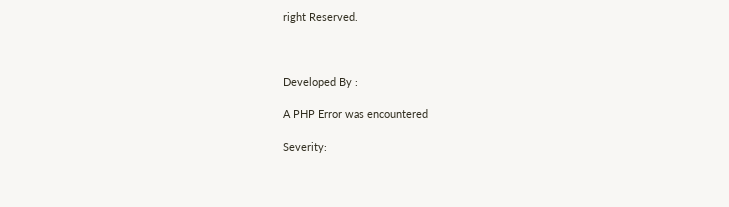right Reserved.



Developed By :

A PHP Error was encountered

Severity: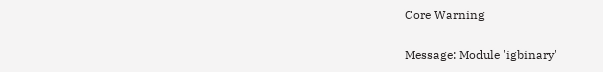Core Warning

Message: Module 'igbinary'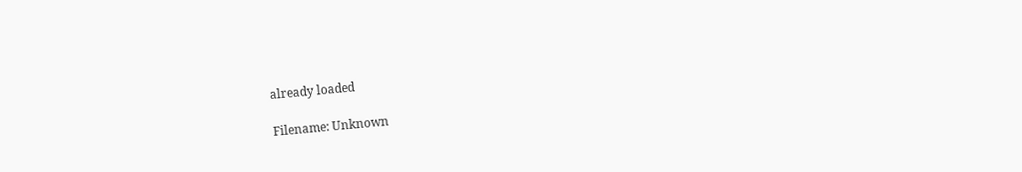already loaded

Filename: Unknown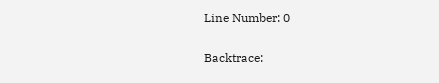Line Number: 0

Backtrace: